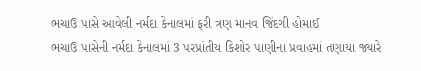ભચાઉ પાસે આવેલી નર્મદા કેનાલમાં ફરી ત્રણ માનવ જિંદગી હોમાઈ
ભચાઉ પાસેની નર્મદા કેનાલમાં 3 પરપ્રાંતીય કિશોર પાણીના પ્રવાહમાં તણાયા જ્યારે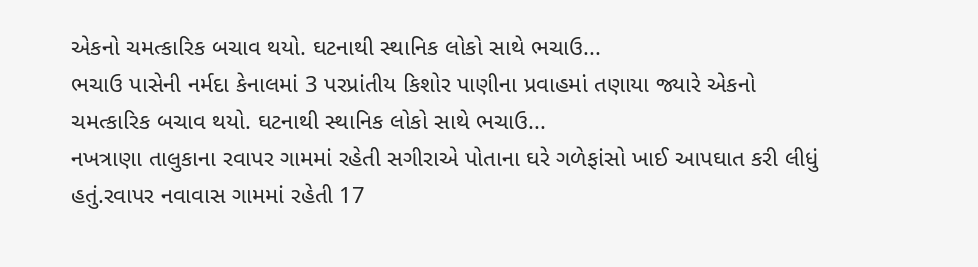એકનો ચમત્કારિક બચાવ થયો. ઘટનાથી સ્થાનિક લોકો સાથે ભચાઉ...
ભચાઉ પાસેની નર્મદા કેનાલમાં 3 પરપ્રાંતીય કિશોર પાણીના પ્રવાહમાં તણાયા જ્યારે એકનો ચમત્કારિક બચાવ થયો. ઘટનાથી સ્થાનિક લોકો સાથે ભચાઉ...
નખત્રાણા તાલુકાના રવાપર ગામમાં રહેતી સગીરાએ પોતાના ઘરે ગળેફાંસો ખાઈ આપઘાત કરી લીધું હતું.રવાપર નવાવાસ ગામમાં રહેતી 17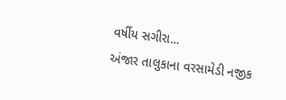વર્ષીય સગીરા...
અંજાર તાલુકાના વરસામેડી નજીક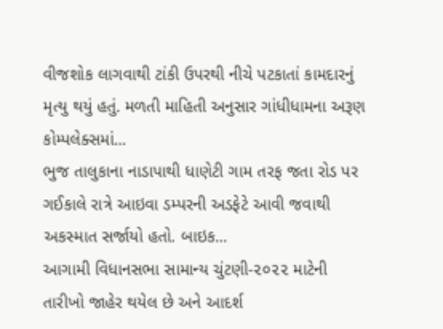વીજશોક લાગવાથી ટાંકી ઉપરથી નીચે પટકાતાં કામદારનું મૃત્યુ થયું હતું. મળતી માહિતી અનુસાર ગાંધીધામના અરૂણ કોમ્પલેક્સમાં...
ભુજ તાલુકાના નાડાપાથી ધાણેટી ગામ તરફ જતા રોડ પર ગઈકાલે રાત્રે આઇવા ડમ્પરની અડફેટે આવી જવાથી અકસ્માત સર્જાયો હતો. બાઇક...
આગામી વિધાનસભા સામાન્ય ચુંટણી-૨૦૨૨ માટેની તારીખો જાહેર થયેલ છે અને આદર્શ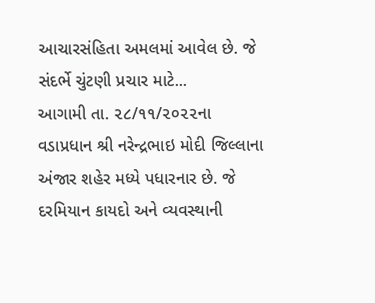આચારસંહિતા અમલમાં આવેલ છે. જે સંદર્ભે ચુંટણી પ્રચાર માટે...
આગામી તા. ૨૮/૧૧/૨૦૨૨ના વડાપ્રધાન શ્રી નરેન્દ્રભાઇ મોદી જિલ્લાના અંજાર શહેર મધ્યે પધારનાર છે. જે દરમિયાન કાયદો અને વ્યવસ્થાની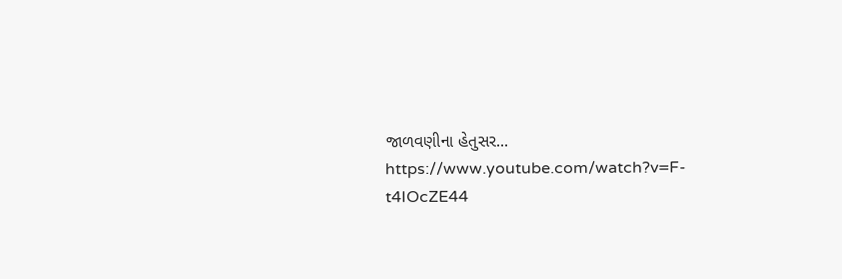જાળવણીના હેતુસર...
https://www.youtube.com/watch?v=F-t4IOcZE44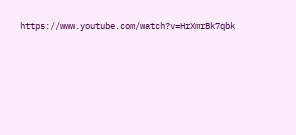https://www.youtube.com/watch?v=HrXmrBk7qbk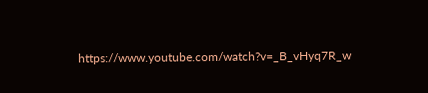https://www.youtube.com/watch?v=_B_vHyq7R_w